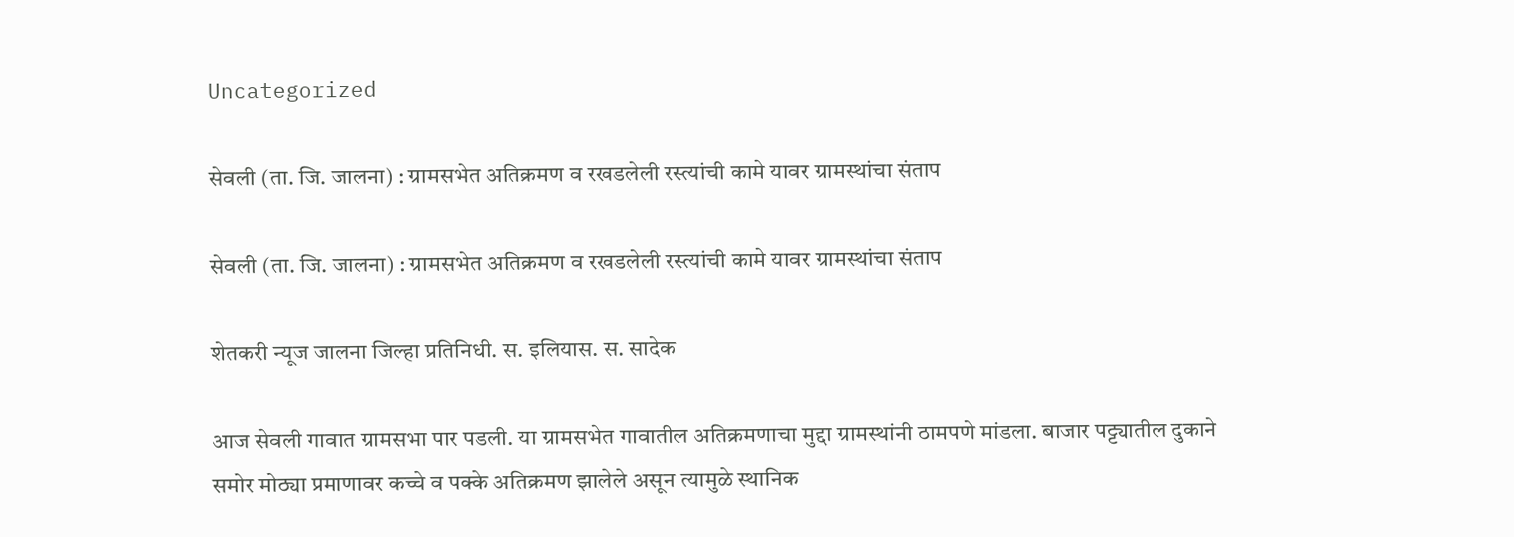Uncategorized

सेवली (ता. जि. जालना) : ग्रामसभेत अतिक्रमण व रखडलेली रस्त्यांची कामे यावर ग्रामस्थांचा संताप

सेवली (ता. जि. जालना) : ग्रामसभेत अतिक्रमण व रखडलेली रस्त्यांची कामे यावर ग्रामस्थांचा संताप

शेतकरी न्यूज जालना जिल्हा प्रतिनिधी. स. इलियास. स. सादेक

आज सेवली गावात ग्रामसभा पार पडली. या ग्रामसभेत गावातील अतिक्रमणाचा मुद्दा ग्रामस्थांनी ठामपणे मांडला. बाजार पट्ट्यातील दुकाने समोर मोठ्या प्रमाणावर कच्चे व पक्के अतिक्रमण झालेले असून त्यामुळे स्थानिक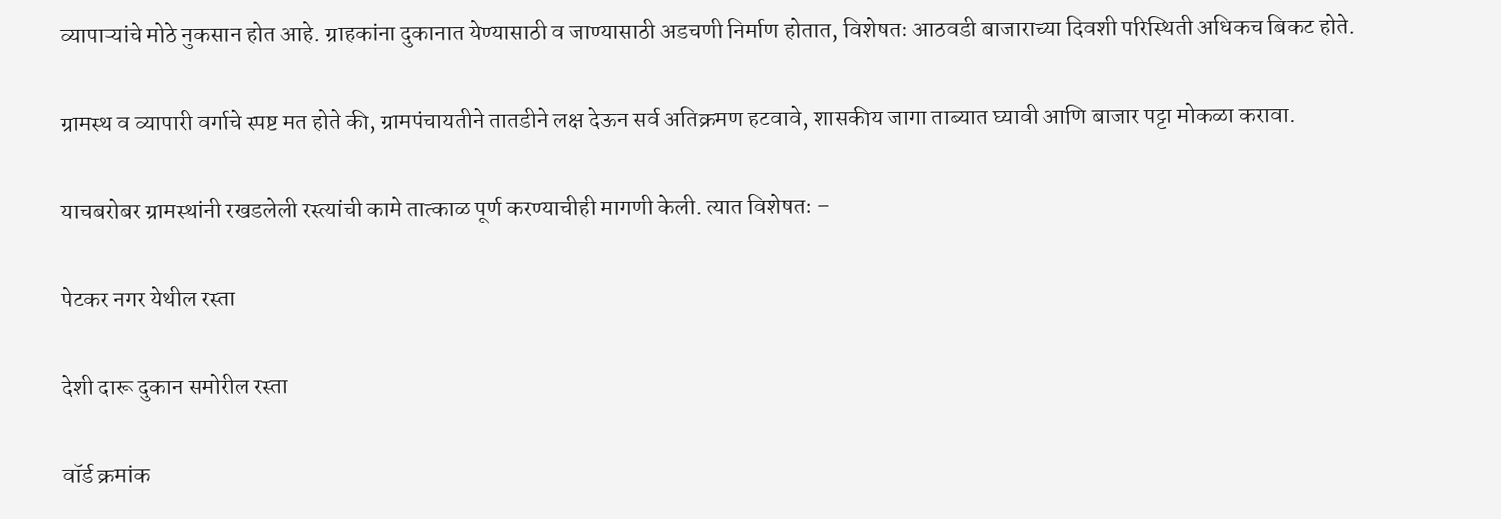व्यापाऱ्यांचे मोठे नुकसान होत आहे. ग्राहकांना दुकानात येण्यासाठी व जाण्यासाठी अडचणी निर्माण होतात, विशेषतः आठवडी बाजाराच्या दिवशी परिस्थिती अधिकच बिकट होते.

ग्रामस्थ व व्यापारी वर्गाचे स्पष्ट मत होते की, ग्रामपंचायतीने तातडीने लक्ष देऊन सर्व अतिक्रमण हटवावे, शासकीय जागा ताब्यात घ्यावी आणि बाजार पट्टा मोकळा करावा.

याचबरोबर ग्रामस्थांनी रखडलेली रस्त्यांची कामे तात्काळ पूर्ण करण्याचीही मागणी केली. त्यात विशेषतः –

पेटकर नगर येथील रस्ता

देशी दारू दुकान समोरील रस्ता

वॉर्ड क्रमांक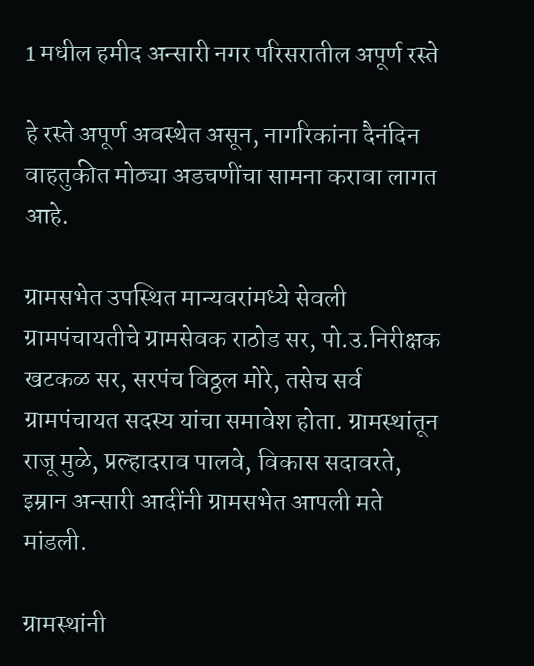1 मधील हमीद अन्सारी नगर परिसरातील अपूर्ण रस्ते

हे रस्ते अपूर्ण अवस्थेत असून, नागरिकांना दैनंदिन वाहतुकीत मोठ्या अडचणींचा सामना करावा लागत आहे.

ग्रामसभेत उपस्थित मान्यवरांमध्ये सेवली ग्रामपंचायतीचे ग्रामसेवक राठोड सर, पो.उ.निरीक्षक खटकळ सर, सरपंच विठ्ठल मोरे, तसेच सर्व ग्रामपंचायत सदस्य यांचा समावेश होता. ग्रामस्थांतून राजू मुळे, प्रल्हादराव पालवे, विकास सदावरते, इम्रान अन्सारी आदींनी ग्रामसभेत आपली मते मांडली.

ग्रामस्थांनी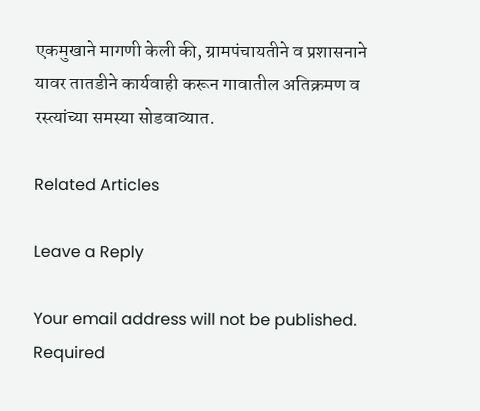एकमुखाने मागणी केली की, ग्रामपंचायतीने व प्रशासनाने यावर तातडीने कार्यवाही करून गावातील अतिक्रमण व रस्त्यांच्या समस्या सोडवाव्यात.

Related Articles

Leave a Reply

Your email address will not be published. Required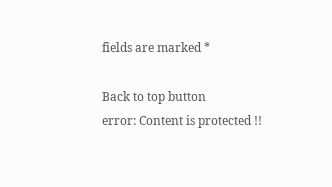fields are marked *

Back to top button
error: Content is protected !!